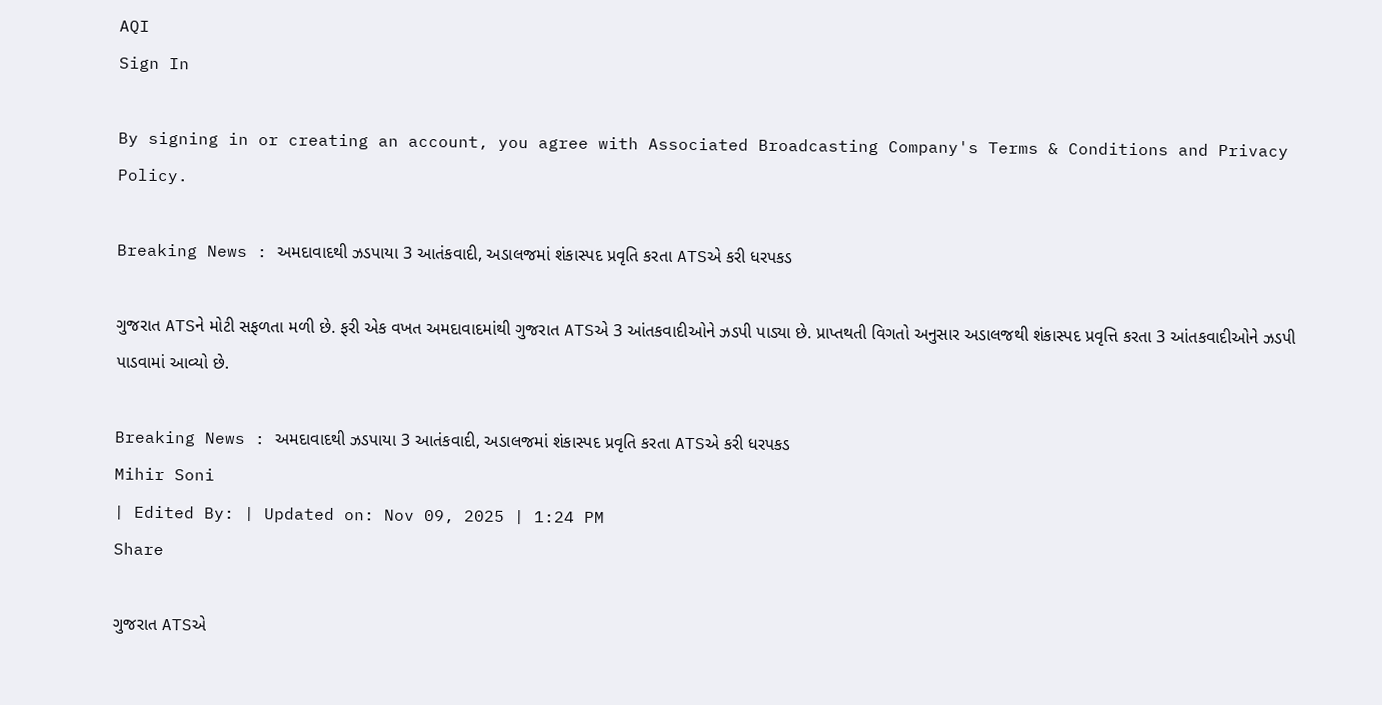AQI
Sign In

By signing in or creating an account, you agree with Associated Broadcasting Company's Terms & Conditions and Privacy Policy.

Breaking News : અમદાવાદથી ઝડપાયા 3 આતંકવાદી, અડાલજમાં શંકાસ્પદ પ્રવૃતિ કરતા ATSએ કરી ધરપકડ

ગુજરાત ATSને મોટી સફળતા મળી છે. ફરી એક વખત અમદાવાદમાંથી ગુજરાત ATSએ 3 આંતકવાદીઓને ઝડપી પાડ્યા છે. પ્રાપ્તથતી વિગતો અનુસાર અડાલજથી શંકાસ્પદ પ્રવૃત્તિ કરતા 3 આંતકવાદીઓને ઝડપી પાડવામાં આવ્યો છે.

Breaking News : અમદાવાદથી ઝડપાયા 3 આતંકવાદી, અડાલજમાં શંકાસ્પદ પ્રવૃતિ કરતા ATSએ કરી ધરપકડ
Mihir Soni
| Edited By: | Updated on: Nov 09, 2025 | 1:24 PM
Share

ગુજરાત ATSએ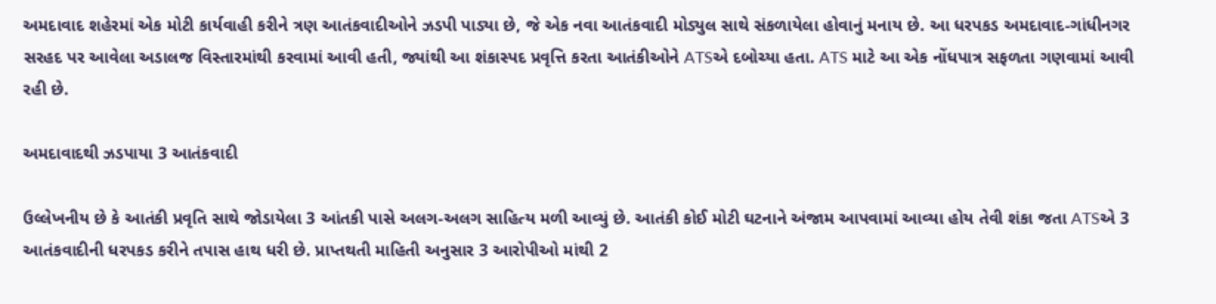અમદાવાદ શહેરમાં એક મોટી કાર્યવાહી કરીને ત્રણ આતંકવાદીઓને ઝડપી પાડ્યા છે, જે એક નવા આતંકવાદી મોડ્યુલ સાથે સંકળાયેલા હોવાનું મનાય છે. આ ધરપકડ અમદાવાદ-ગાંધીનગર સરહદ પર આવેલા અડાલજ વિસ્તારમાંથી કરવામાં આવી હતી, જ્યાંથી આ શંકાસ્પદ પ્રવૃત્તિ કરતા આતંકીઓને ATSએ દબોચ્યા હતા. ATS માટે આ એક નોંધપાત્ર સફળતા ગણવામાં આવી રહી છે.

અમદાવાદથી ઝડપાયા 3 આતંકવાદી

ઉલ્લેખનીય છે કે આતંકી પ્રવૃતિ સાથે જોડાયેલા 3 આંતકી પાસે અલગ-અલગ સાહિત્ય મળી આવ્યું છે. આતંકી કોઈ મોટી ઘટનાને અંજામ આપવામાં આવ્યા હોય તેવી શંકા જતા ATSએ 3 આતંકવાદીની ધરપકડ કરીને તપાસ હાથ ધરી છે. પ્રાપ્તથતી માહિતી અનુસાર 3 આરોપીઓ માંથી 2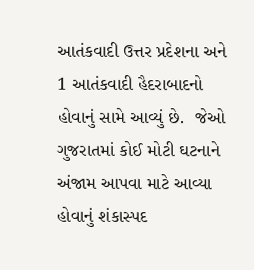આતંકવાદી ઉત્તર પ્રદેશના અને 1 આતંકવાદી હૈદરાબાદનો હોવાનું સામે આવ્યું છે.  જેઓ ગુજરાતમાં કોઈ મોટી ઘટનાને અંજામ આપવા માટે આવ્યા હોવાનું શંકાસ્પદ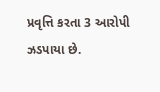પ્રવૃત્તિ કરતા 3 આરોપી ઝડપાયા છે.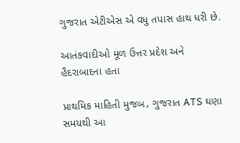ગુજરાત એટીએસ એ વધુ તપાસ હાથ ધરી છે.

આતંકવાદીઓ મૂળ ઉત્તર પ્રદેશ અને હૈદરાબાદના હતા

પ્રાથમિક માહિતી મુજબ, ગુજરાત ATS ઘણા સમયથી આ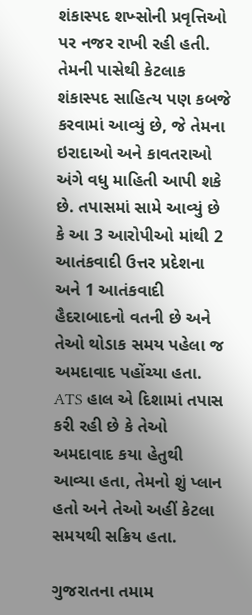શંકાસ્પદ શખ્સોની પ્રવૃત્તિઓ પર નજર રાખી રહી હતી. તેમની પાસેથી કેટલાક શંકાસ્પદ સાહિત્ય પણ કબજે કરવામાં આવ્યું છે, જે તેમના ઇરાદાઓ અને કાવતરાઓ અંગે વધુ માહિતી આપી શકે છે. તપાસમાં સામે આવ્યું છે કે આ 3 આરોપીઓ માંથી 2 આતંકવાદી ઉત્તર પ્રદેશના અને 1 આતંકવાદી હૈદરાબાદનો વતની છે અને તેઓ થોડાક સમય પહેલા જ અમદાવાદ પહોંચ્યા હતા. ATS હાલ એ દિશામાં તપાસ કરી રહી છે કે તેઓ અમદાવાદ કયા હેતુથી આવ્યા હતા, તેમનો શું પ્લાન હતો અને તેઓ અહીં કેટલા સમયથી સક્રિય હતા.

ગુજરાતના તમામ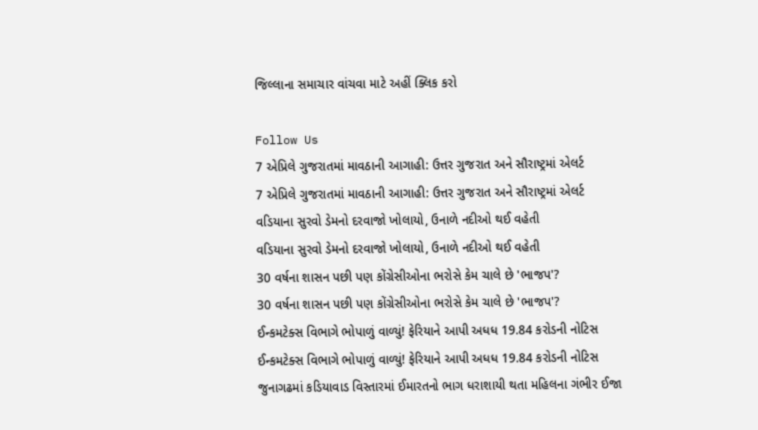જિલ્લાના સમાચાર વાંચવા માટે અહીં ક્લિક કરો

Follow Us
7 એપ્રિલે ગુજરાતમાં માવઠાની આગાહી: ઉત્તર ગુજરાત અને સૌરાષ્ટ્રમાં એલર્ટ
7 એપ્રિલે ગુજરાતમાં માવઠાની આગાહી: ઉત્તર ગુજરાત અને સૌરાષ્ટ્રમાં એલર્ટ
વડિયાના સુરવો ડેમનો દરવાજો ખોલાયો, ઉનાળે નદીઓ થઈ વહેતી
વડિયાના સુરવો ડેમનો દરવાજો ખોલાયો, ઉનાળે નદીઓ થઈ વહેતી
30 વર્ષના શાસન પછી પણ કોંગ્રેસીઓના ભરોસે કેમ ચાલે છે 'ભાજપ'?
30 વર્ષના શાસન પછી પણ કોંગ્રેસીઓના ભરોસે કેમ ચાલે છે 'ભાજપ'?
ઈન્કમટેક્સ વિભાગે ભોપાળું વાળ્યું! ફેરિયાને આપી અધધ 19.84 કરોડની નોટિસ
ઈન્કમટેક્સ વિભાગે ભોપાળું વાળ્યું! ફેરિયાને આપી અધધ 19.84 કરોડની નોટિસ
જુનાગઢમાં કડિયાવાડ વિસ્તારમાં ઈમારતનો ભાગ ધરાશાયી થતા મહિલના ગંભીર ઈજા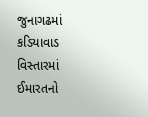જુનાગઢમાં કડિયાવાડ વિસ્તારમાં ઈમારતનો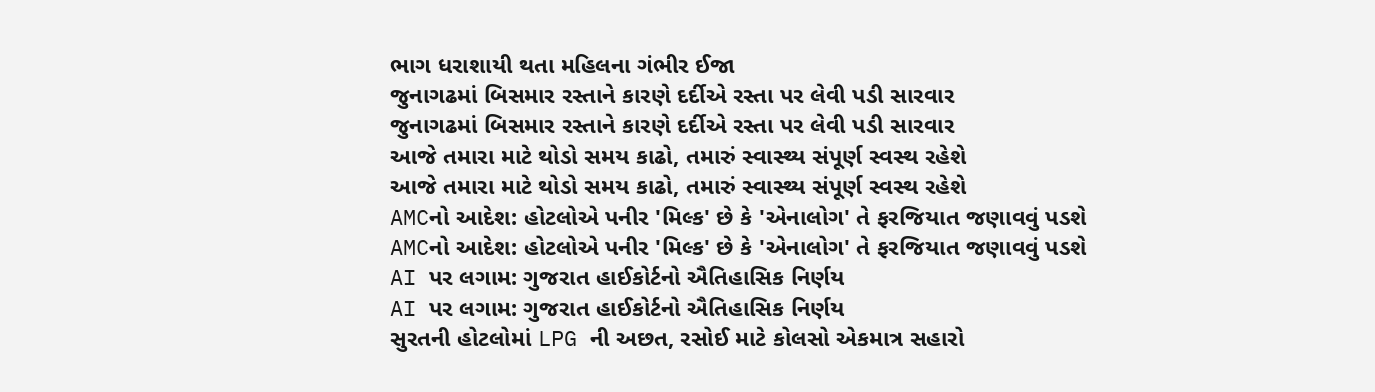ભાગ ધરાશાયી થતા મહિલના ગંભીર ઈજા
જુનાગઢમાં બિસમાર રસ્તાને કારણે દર્દીએ રસ્તા પર લેવી પડી સારવાર
જુનાગઢમાં બિસમાર રસ્તાને કારણે દર્દીએ રસ્તા પર લેવી પડી સારવાર
આજે તમારા માટે થોડો સમય કાઢો, તમારું સ્વાસ્થ્ય સંપૂર્ણ સ્વસ્થ રહેશે
આજે તમારા માટે થોડો સમય કાઢો, તમારું સ્વાસ્થ્ય સંપૂર્ણ સ્વસ્થ રહેશે
AMCનો આદેશ: હોટલોએ પનીર 'મિલ્ક' છે કે 'એનાલોગ' તે ફરજિયાત જણાવવું પડશે
AMCનો આદેશ: હોટલોએ પનીર 'મિલ્ક' છે કે 'એનાલોગ' તે ફરજિયાત જણાવવું પડશે
AI પર લગામ: ગુજરાત હાઈકોર્ટનો ઐતિહાસિક નિર્ણય
AI પર લગામ: ગુજરાત હાઈકોર્ટનો ઐતિહાસિક નિર્ણય
સુરતની હોટલોમાં LPG ની અછત, રસોઈ માટે કોલસો એકમાત્ર સહારો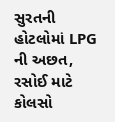સુરતની હોટલોમાં LPG ની અછત, રસોઈ માટે કોલસો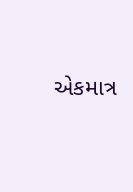એકમાત્ર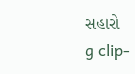સહારો
g clip-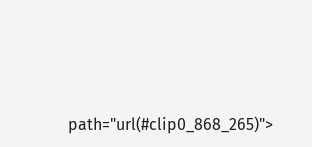path="url(#clip0_868_265)">